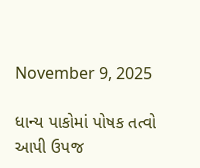November 9, 2025

ધાન્ય પાકોમાં પોષક તત્વો આપી ઉપજ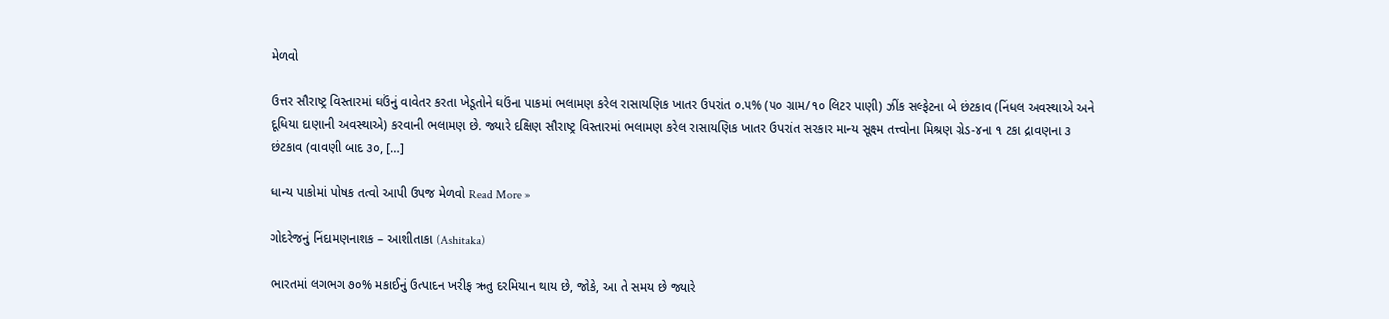મેળવો

ઉત્તર સૌરાષ્ટ્ર વિસ્તારમાં ઘઉંનું વાવેતર કરતા ખેડૂતોને ઘઉંના પાકમાં ભલામણ કરેલ રાસાયણિક ખાતર ઉપરાંત ૦.૫% (૫૦ ગ્રામ/૧૦ લિટર પાણી) ઝીંક સલ્ફેટના બે છંટકાવ (નિંધલ અવસ્થાએ અને દૂધિયા દાણાની અવસ્થાએ) કરવાની ભલામણ છે. જ્યારે દક્ષિણ સૌરાષ્ટ્ર વિસ્તારમાં ભલામણ કરેલ રાસાયણિક ખાતર ઉપરાંત સરકાર માન્ય સૂક્ષ્મ તત્ત્વોના મિશ્રણ ગ્રેડ-૪ના ૧ ટકા દ્રાવણના ૩ છંટકાવ (વાવણી બાદ ૩૦, […]

ધાન્ય પાકોમાં પોષક તત્વો આપી ઉપજ મેળવો Read More »

ગોદરેજનું નિંદામણનાશક – આશીતાકા (Ashitaka)

ભારતમાં લગભગ ૭૦% મકાઈનું ઉત્પાદન ખરીફ ઋતુ દરમિયાન થાય છે, જોકે, આ તે સમય છે જ્યારે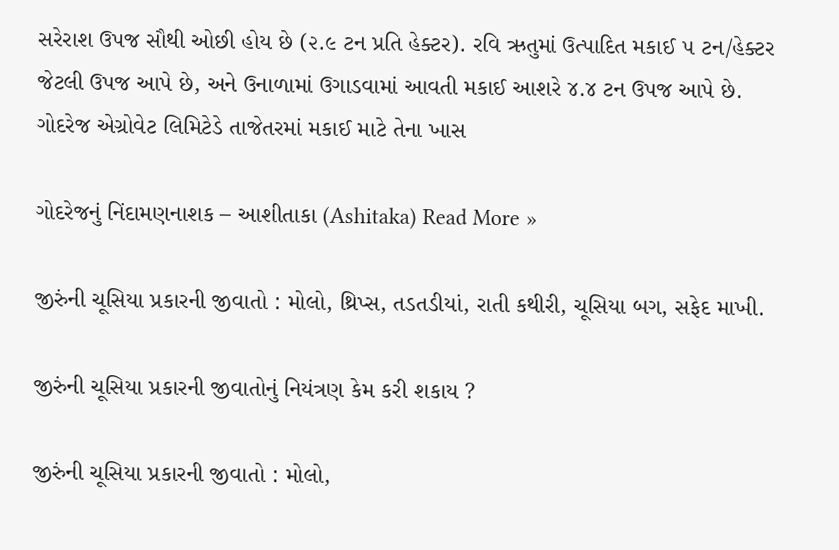સરેરાશ ઉપજ સૌથી ઓછી હોય છે (૨.૯ ટન પ્રતિ હેક્ટર). રવિ ઋતુમાં ઉત્પાદિત મકાઈ ૫ ટન/હેક્ટર જેટલી ઉપજ આપે છે, અને ઉનાળામાં ઉગાડવામાં આવતી મકાઈ આશરે ૪.૪ ટન ઉપજ આપે છે. ગોદરેજ એગ્રોવેટ લિમિટેડે તાજેતરમાં મકાઈ માટે તેના ખાસ

ગોદરેજનું નિંદામણનાશક – આશીતાકા (Ashitaka) Read More »

જીરુંની ચૂસિયા પ્રકારની જીવાતો : મોલો, થ્રિપ્સ, તડતડીયાં, રાતી કથીરી, ચૂસિયા બગ, સફેદ માખી.

જીરુંની ચૂસિયા પ્રકારની જીવાતોનું નિયંત્રણ કેમ કરી શકાય ?

જીરુંની ચૂસિયા પ્રકારની જીવાતો : મોલો,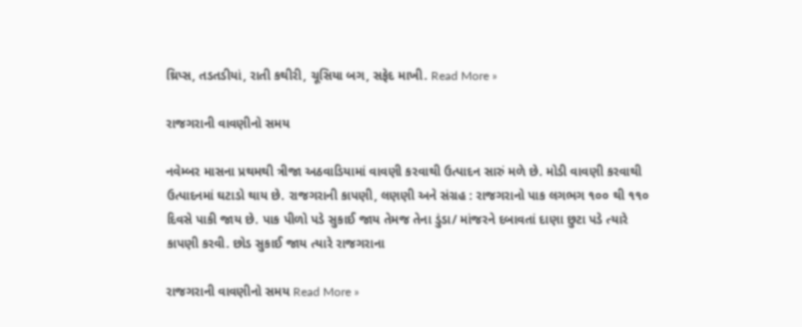થ્રિપ્સ, તડતડીયાં, રાતી કથીરી, ચૂસિયા બગ, સફેદ માખી. Read More »

રાજગરાની વાવણીનો સમય

નવેમ્બર માસના પ્રથમથી ત્રીજા અઠવાડિયામાં વાવણી કરવાથી ઉત્પાદન સારું મળે છે. મોડી વાવણી કરવાથી ઉત્પાદનમાં ઘટાડો થાય છે. રાજગરાની કાપણી, લણણી અને સંગ્રહ : રાજગરાનો પાક લગભગ ૧૦૦ થી ૧૧૦ દિવસે પાકી જાય છે. પાક પીળો પડે સુકાઈ જાય તેમજ તેના ડુંડા/ માંજરને દબાવતાં દાણા છુટા પડે ત્યારે કાપણી કરવી. છોડ સુકાઈ જાય ત્યારે રાજગરાના

રાજગરાની વાવણીનો સમય Read More »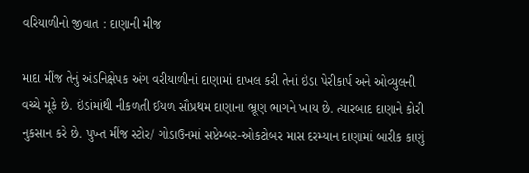વરિયાળીનો જીવાત : દાણાની મીજ

માદા મીંજ તેનું અંડનિક્ષેપક અંગ વરીયાળીનાં દાણામાં દાખલ કરી તેનાં ઇંડા પેરીકાર્પ અને ઓવ્યુલની વચ્ચે મૂકે છે. ઇંડાંમાંથી નીકળતી ઈયળ સૌપ્રથમ દાણાના ભ્રૂણ ભાગને ખાય છે. ત્યારબાદ દાણાને કોરી નુકસાન કરે છે. પુખ્ત મીંજ સ્ટોર/ ગોડાઉનમાં સપ્ટેમ્બર-ઓકટોબર માસ દરમ્યાન દાણામાં બારીક કાણું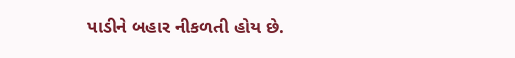પાડીને બહાર નીકળતી હોય છે.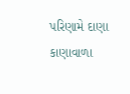પરિણામે દાણા કાણાવાળા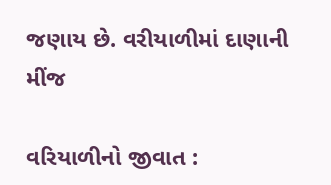જણાય છે. વરીયાળીમાં દાણાની મીંજ

વરિયાળીનો જીવાત :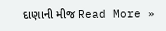દાણાની મીજ Read More »